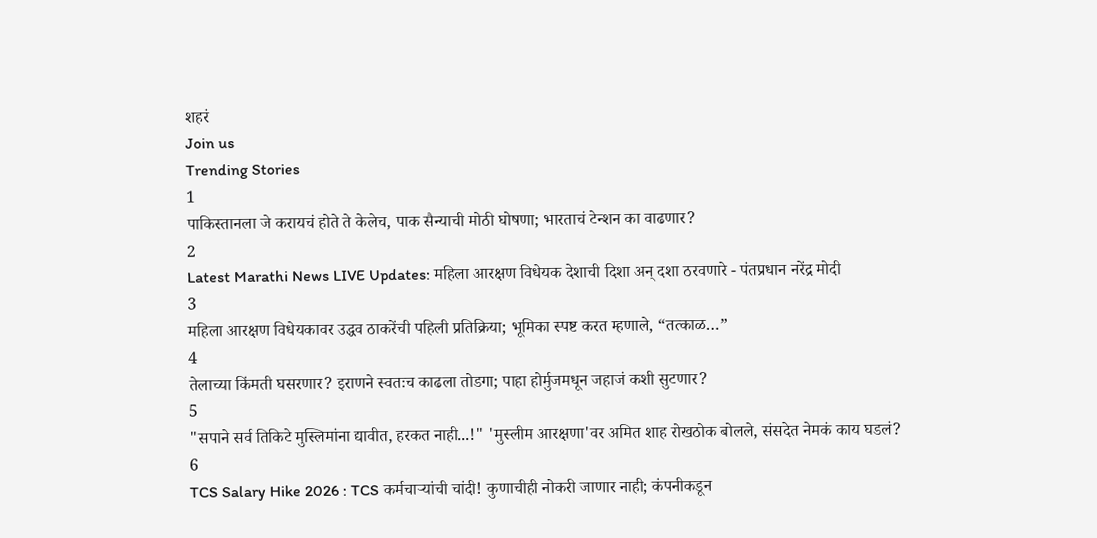शहरं
Join us
Trending Stories
1
पाकिस्तानला जे करायचं होते ते केलेच, पाक सैन्याची मोठी घोषणा; भारताचं टेन्शन का वाढणार?
2
Latest Marathi News LIVE Updates: महिला आरक्षण विधेयक देशाची दिशा अन् दशा ठरवणारे - पंतप्रधान नरेंद्र मोदी
3
महिला आरक्षण विधेयकावर उद्धव ठाकरेंची पहिली प्रतिक्रिया; भूमिका स्पष्ट करत म्हणाले, “तत्काळ…”
4
तेलाच्या किंमती घसरणार? इराणने स्वतःच काढला तोडगा; पाहा होर्मुजमधून जहाजं कशी सुटणार?
5
"सपाने सर्व तिकिटे मुस्लिमांना द्यावीत, हरकत नाही...!" 'मुस्लीम आरक्षणा'वर अमित शाह रोखठोक बोलले, संसदेत नेमकं काय घडलं?
6
TCS Salary Hike 2026 : TCS कर्मचाऱ्यांची चांदी! कुणाचीही नोकरी जाणार नाही; कंपनीकडून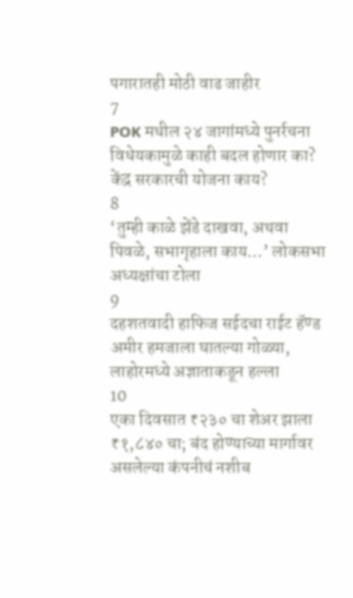पगारातही मोठी वाढ जाहीर
7
POK मधील २४ जागांमध्ये पुनर्रचना विधेयकामुळे काही बदल होणार का? केंद्र सरकारची योजना काय?
8
‘तुम्ही काळे झेंडे दाखवा, अथवा पिवळे, सभागृहाला काय…’ लोकसभा अध्यक्षांचा टोला
9
दहशतवादी हाफिज सईदचा राईट हॅण्ड अमीर हमजाला घातल्या गोळ्या, लाहोरमध्ये अज्ञाताकडून हल्ला
10
एका दिवसात ₹२३० चा शेअर झाला ₹१,८४० चा; बंद होण्याच्या मार्गावर असलेल्या कंपनीचं नशीब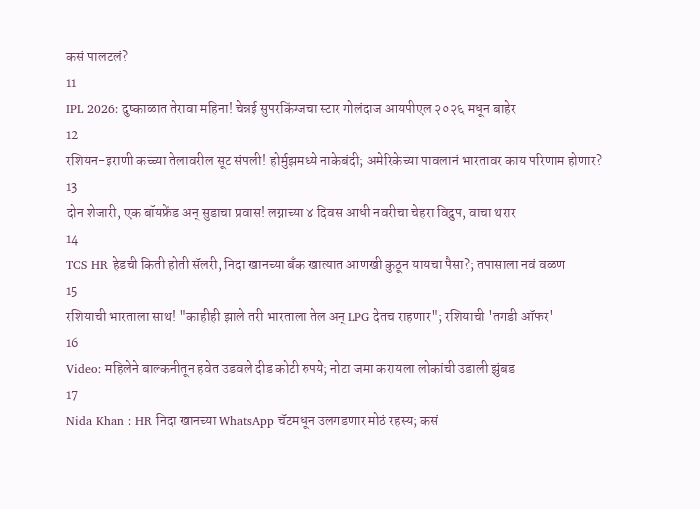कसं पालटलं?
11
IPL 2026: दुष्काळात तेरावा महिना! चेन्नई सुपरकिंग्जचा स्टार गोलंदाज आयपीएल २०२६ मधून बाहेर
12
रशियन-इराणी कच्च्या तेलावरील सूट संपली! होर्मुझमध्ये नाकेबंदी; अमेरिकेच्या पावलानं भारतावर काय परिणाम होणार?
13
दोन शेजारी, एक बॉयफ्रेंड अन् सुडाचा प्रवास! लग्नाच्या ४ दिवस आधी नवरीचा चेहरा विद्रुप, वाचा थरार
14
TCS HR हेडची किती होती सॅलरी, निदा खानच्या बँक खात्यात आणखी कुठून यायचा पैसा?; तपासाला नवं वळण
15
रशियाची भारताला साथ! "काहीही झाले तरी भारताला तेल अन् LPG देतच राहणार"; रशियाची 'तगडी ऑफर'
16
Video: महिलेने बाल्कनीतून हवेत उडवले दीड कोटी रुपये; नोटा जमा करायला लोकांची उडाली झुंबड
17
Nida Khan : HR निदा खानच्या WhatsApp चॅटमधून उलगडणार मोठं रहस्य; कसं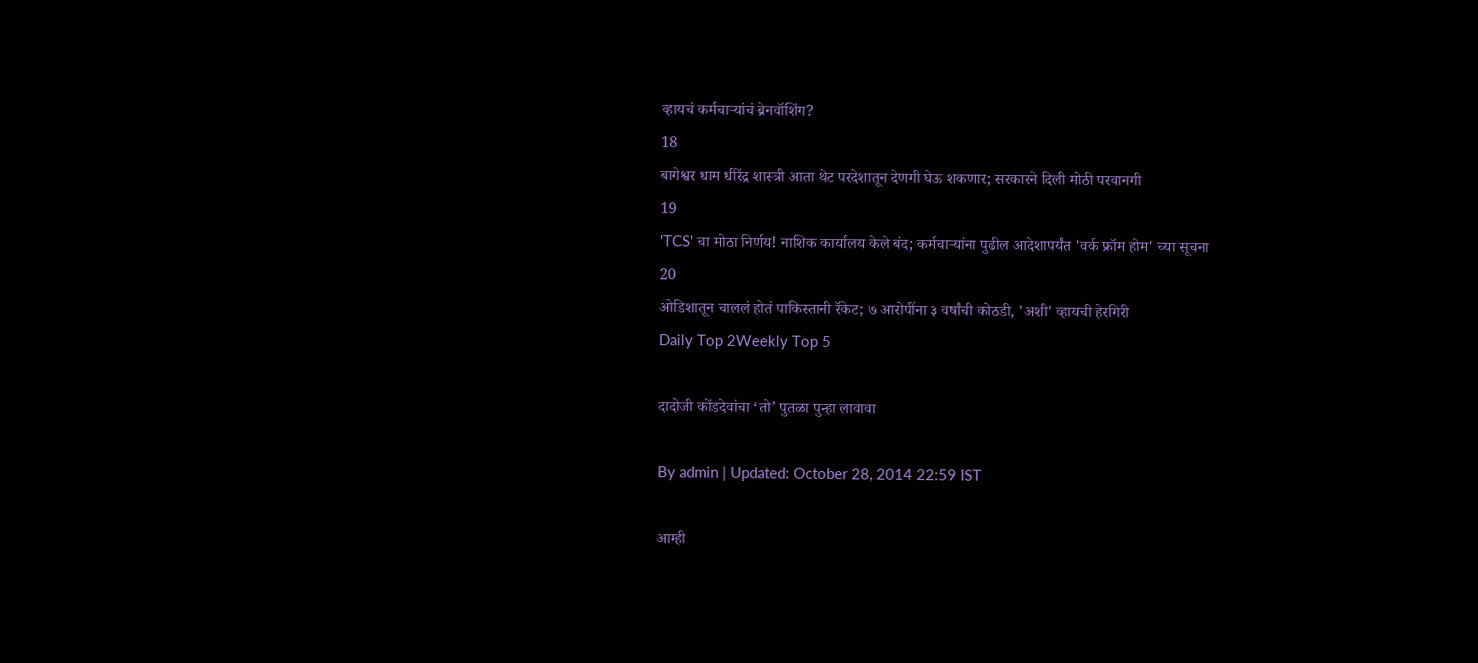व्हायचं कर्मचाऱ्यांचं ब्रेनवॉशिंग?
18
बागेश्वर धाम धीरेंद्र शास्त्री आता थेट परदेशातून देणगी घेऊ शकणार; सरकारने दिली मोठी परवानगी
19
'TCS' चा मोठा निर्णय! नाशिक कार्यालय केले बंद; कर्मचाऱ्यांना पुढील आदेशापर्यंत 'वर्क फ्रॉम होम' च्या सूचना
20
ओडिशातून चाललं होतं पाकिस्तानी रॅकेट; ७ आरोपींना ३ वर्षांची कोठडी, 'अशी' व्हायची हेरगिरी
Daily Top 2Weekly Top 5

दादोजी कोंडदेवांचा ‘तो’ पुतळा पुन्हा लावावा

By admin | Updated: October 28, 2014 22:59 IST

आम्ही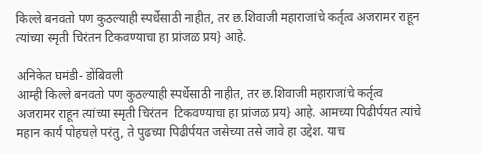किल्ले बनवतो पण कुठल्याही स्पर्धेसाठी नाहीत, तर छ.शिवाजी महाराजांचे कर्तृत्व अजरामर राहून त्यांच्या स्मृती चिरंतन टिकवण्याचा हा प्रांजळ प्रय} आहे.

अनिकेत घमंडी- डोंबिवली
आम्ही किल्ले बनवतो पण कुठल्याही स्पर्धेसाठी नाहीत, तर छ.शिवाजी महाराजांचे कर्तृत्व अजरामर राहून त्यांच्या स्मृती चिरंतन  टिकवण्याचा हा प्रांजळ प्रय} आहे. आमच्या पिढीर्पयत त्यांचे महान कार्य पोहचल़े परंतु, ते पुढच्या पिढीर्पयत जसेच्या तसे जावे हा उद्देश. याच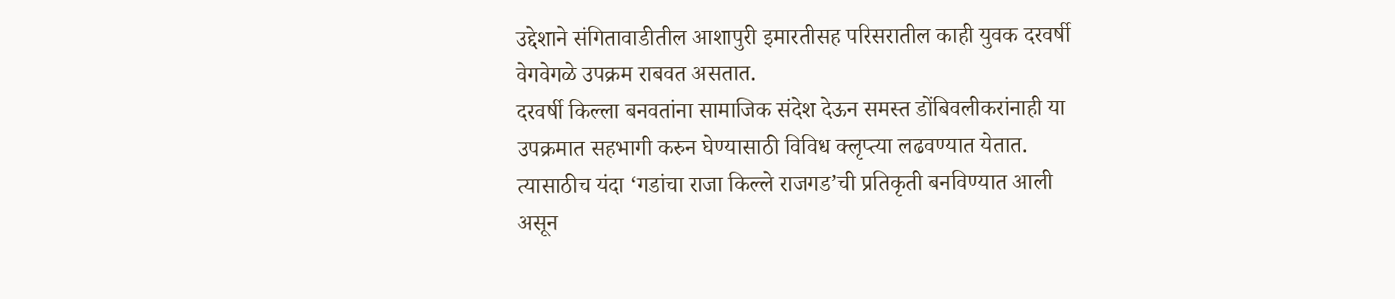उद्देशाने संगितावाडीतील आशापुरी इमारतीसह परिसरातील काही युवक दरवर्षी वेगवेगळे उपक्रम राबवत असतात.
दरवर्षी किल्ला बनवतांना सामाजिक संदेश देऊन समस्त डोंबिवलीकरांनाही या उपक्रमात सहभागी करुन घेण्यासाठी विविध क्लृप्त्या लढवण्यात येतात. त्यासाठीच यंदा ‘गडांचा राजा किल्ले राजगड’ची प्रतिकृती बनविण्यात आली असून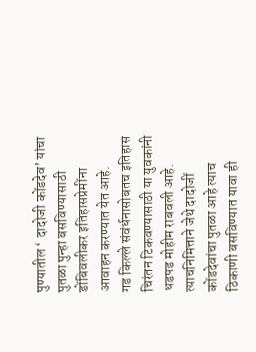पुण्यातील ‘ दादोजी कोंडदेव’ यांचा पुतळा पुन्हा बसविण्यासाठी डोंबिवलीकर इतिहासप्रेमींना आवाहन करण्यात येत आहे.
गड किल्ले संवंर्धनासोबतच इतिहास चिरंतन टिकवण्यासाठी या युवकांनी धडपड मोहीम राबवली आहे. त्याचनिमित्ताने जेथे दादोजीं कोंडदेवांचा पुतळा आहे त्याच ठिकाणी बसविण्यात यावा ही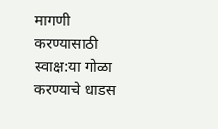मागणी करण्यासाठी स्वाक्ष:या गोळा करण्याचे धाडस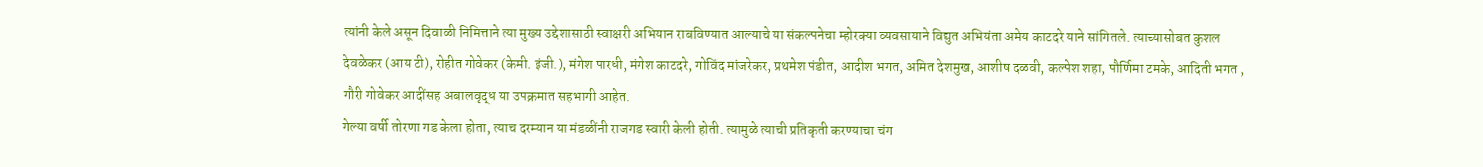त्यांनी केले असून दिवाळी निमित्ताने त्या मुख्य उद्देशासाठी स्वाक्षरी अभियान राबविण्यात आल्याचे या संकल्पनेचा म्होरक्या व्यवसायाने विद्युत अभियंता अमेय काटदरे याने सांगितले. त्याच्यासोबत कुशल देवळेकर (आय टी), रोहीत गोवेकर (केमी. इंजी.), मंगेश पारधी, मंगेश काटदरे, गोविंद मांजरेकर, प्रथमेश पंडीत, आदीश भगत, अमित देशमुख, आशीष दळवी, कल्पेश शहा, पौर्णिमा टमके, आदिती भगत , गौरी गोवेकर आदींसह अबालवृद्ध या उपक्रमात सहभागी आहेत.
गेल्या वर्षी तोरणा गड केला होता, त्याच दरम्यान या मंडळींनी राजगड स्वारी केली होती. त्यामुळे त्याची प्रतिकृती करण्याचा चंग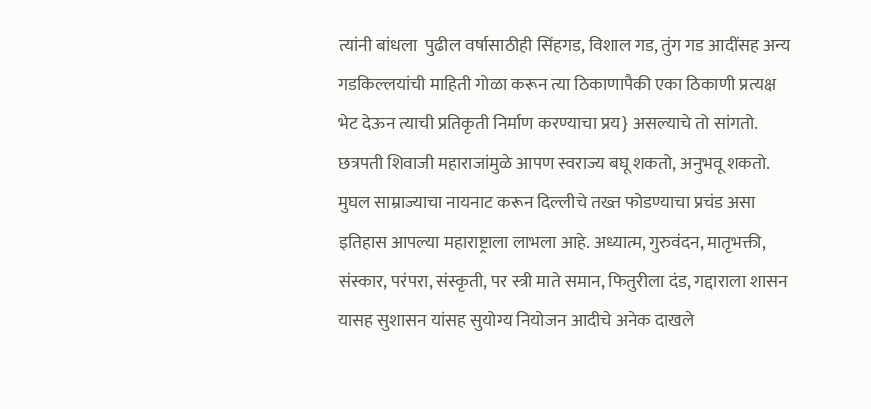त्यांनी बांधला  पुढील वर्षासाठीही सिंहगड, विशाल गड, तुंग गड आदींसह अन्य गडकिल्लयांची माहिती गोळा करून त्या ठिकाणापैकी एका ठिकाणी प्रत्यक्ष भेट देऊन त्याची प्रतिकृती निर्माण करण्याचा प्रय} असल्याचे तो सांगतो.
छत्रपती शिवाजी महाराजांमुळे आपण स्वराज्य बघू शकतो, अनुभवू शकतो. मुघल साम्राज्याचा नायनाट करून दिल्लीचे तख्त फोडण्याचा प्रचंड असा इतिहास आपल्या महाराष्ट्राला लाभला आहे. अध्यात्म, गुरुवंदन, मातृभक्ती, संस्कार, परंपरा, संस्कृती, पर स्त्री माते समान, फितुरीला दंड, गद्दाराला शासन यासह सुशासन यांसह सुयोग्य नियोजन आदीचे अनेक दाखले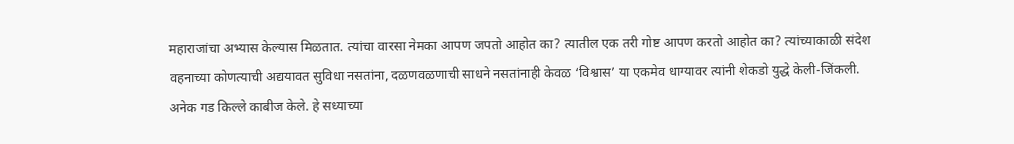महाराजांचा अभ्यास केल्यास मिळतात. त्यांचा वारसा नेमका आपण जपतो आहोत का? त्यातील एक तरी गोष्ट आपण करतो आहोत का? त्यांच्याकाळी संदेश वहनाच्या कोणत्याची अद्ययावत सुविधा नसतांना, दळणवळणाची साधने नसतांनाही केवळ ‘विश्वास’ या एकमेव धाग्यावर त्यांनी शेकडो युद्धे केली-जिंकली.
अनेक गड किल्ले काबीज केले. हे सध्याच्या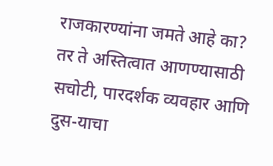राजकारण्यांना जमते आहे का? तर ते अस्तित्वात आणण्यासाठी सचोटी, पारदर्शक व्यवहार आणि दुस-याचा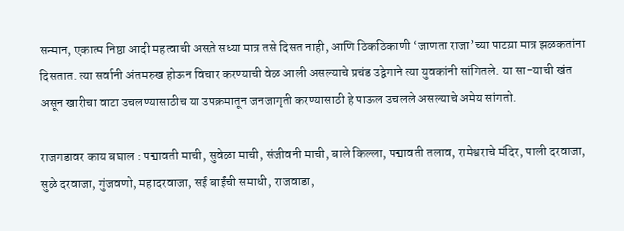सन्मान, एकात्म निष्ठा आदी महत्वाची असत़े सध्या मात्र तसे दिसत नाही, आणि ठिकठिकाणी ‘जाणता राजा’च्या पाटय़ा मात्र झळकतांना दिसतात. त्या सर्वानी अंतमरुख होऊन विचार करण्याची वेळ आली असल्याचे प्रचंड उद्वेगाने त्या युवकांनी सांगितले. या सा-याची खंत असून खारीचा वाटा उचलण्यासाठीच या उपक्रमातून जनजागृती करण्यासाठी हे पाऊल उचलले असल्याचे अमेय सांगतो.

राजगडावर काय बघाल : पद्मावती माची, सुवेळा माची, संजीवनी माची, बाले किल्ला, पद्मावती तलाव, रामेश्वराचे मंदिर, पाली दरवाजा, सुळे दरवाजा, गुंजवणो, महादरवाजा, सई बाईंची समाधी, राजवाडा,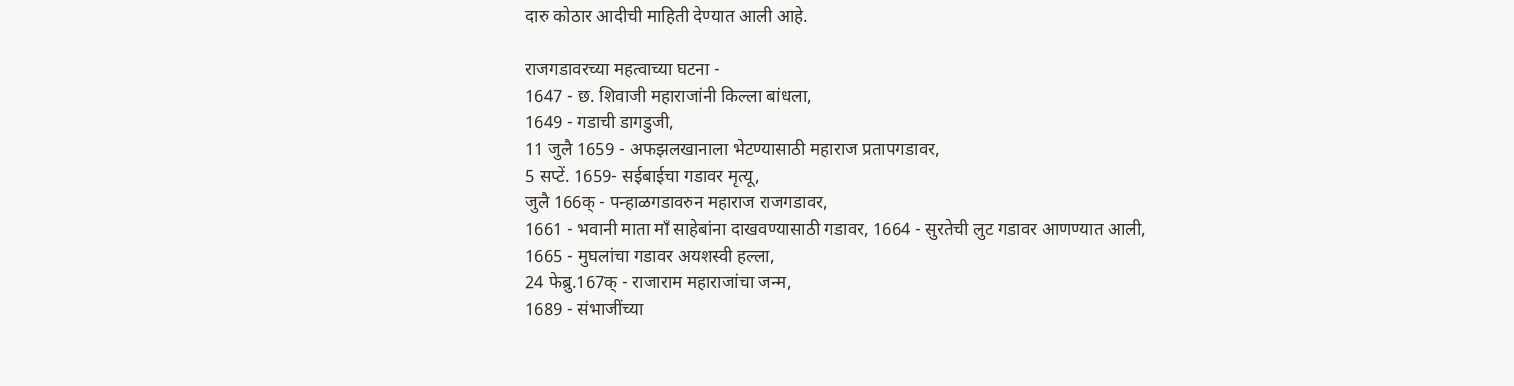दारु कोठार आदीची माहिती देण्यात आली आहे.

राजगडावरच्या महत्वाच्या घटना -
1647 - छ. शिवाजी महाराजांनी किल्ला बांधला,
1649 - गडाची डागडुजी,
11 जुलै 1659 - अफझलखानाला भेटण्यासाठी महाराज प्रतापगडावर,
5 सप्टें. 1659- सईबाईचा गडावर मृत्यू,
जुलै 166क् - पन्हाळगडावरुन महाराज राजगडावर,
1661 - भवानी माता माँ साहेबांना दाखवण्यासाठी गडावर, 1664 - सुरतेची लुट गडावर आणण्यात आली,
1665 - मुघलांचा गडावर अयशस्वी हल्ला,
24 फेब्रु.167क् - राजाराम महाराजांचा जन्म,
1689 - संभाजींच्या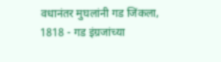वधानंतर मुघलांनी गड जिंकला,
1818 - गड इंग्रजांच्या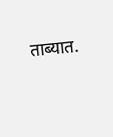ताब्यात.